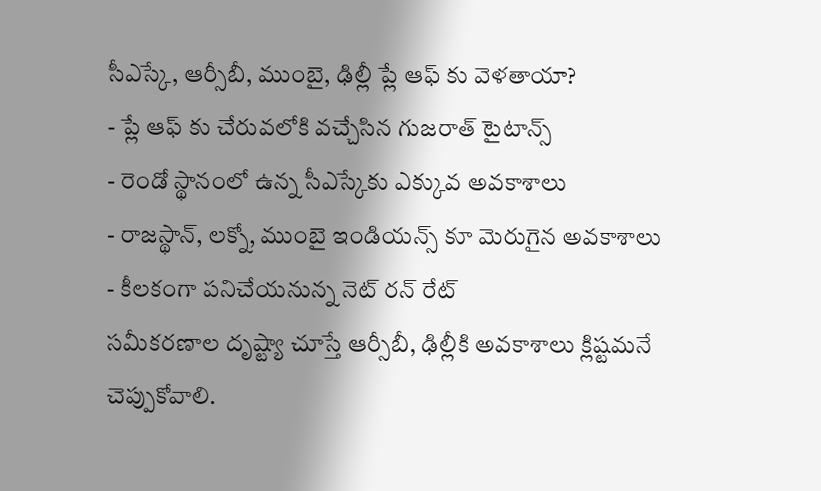సీఎస్కే, ఆర్సీబీ, ముంబై, ఢిల్లీ ప్లే ఆఫ్ కు వెళతాయా?
- ప్లే ఆఫ్ కు చేరువలోకి వచ్చేసిన గుజరాత్ టైటాన్స్
- రెండో స్థానంలో ఉన్న సీఎస్కేకు ఎక్కువ అవకాశాలు
- రాజస్థాన్, లక్నో, ముంబై ఇండియన్స్ కూ మెరుగైన అవకాశాలు
- కీలకంగా పనిచేయనున్న నెట్ రన్ రేట్
సమీకరణాల దృష్ట్యా చూస్తే ఆర్సీబీ, ఢిల్లీకి అవకాశాలు క్లిష్టమనే చెప్పుకోవాలి.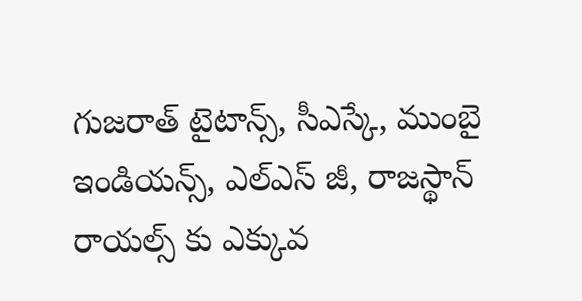గుజరాత్ టైటాన్స్, సీఎస్కే, ముంబై ఇండియన్స్, ఎల్ఎస్ జీ, రాజస్థాన్ రాయల్స్ కు ఎక్కువ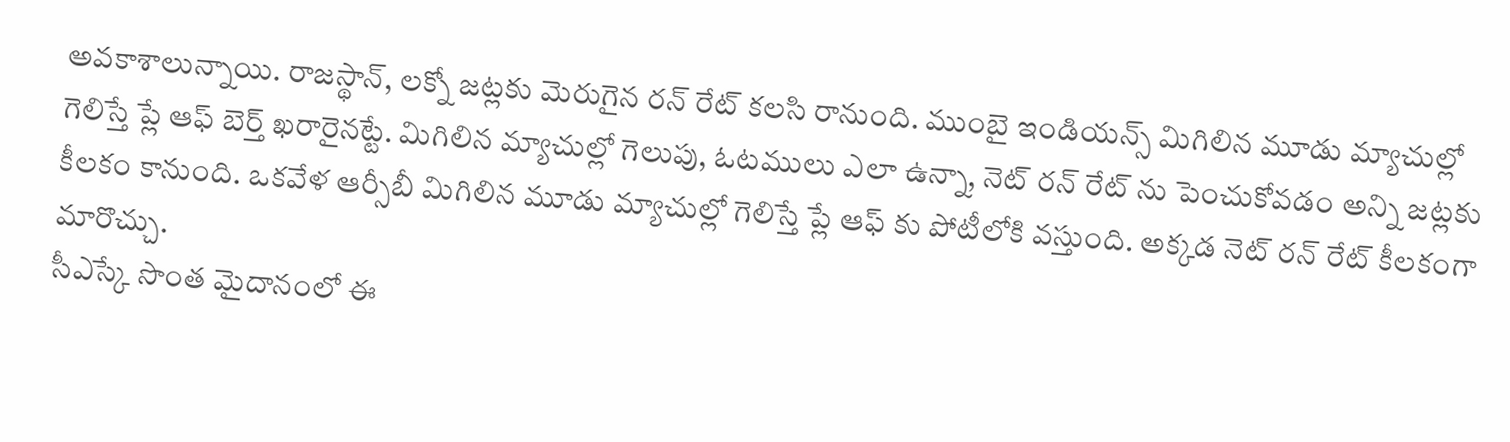అవకాశాలున్నాయి. రాజస్థాన్, లక్నో జట్లకు మెరుగైన రన్ రేట్ కలసి రానుంది. ముంబై ఇండియన్స్ మిగిలిన మూడు మ్యాచుల్లో గెలిస్తే ప్లే ఆఫ్ బెర్త్ ఖరారైనట్టే. మిగిలిన మ్యాచుల్లో గెలుపు, ఓటములు ఎలా ఉన్నా, నెట్ రన్ రేట్ ను పెంచుకోవడం అన్ని జట్లకు కీలకం కానుంది. ఒకవేళ ఆర్సీబీ మిగిలిన మూడు మ్యాచుల్లో గెలిస్తే ప్లే ఆఫ్ కు పోటీలోకి వస్తుంది. అక్కడ నెట్ రన్ రేట్ కీలకంగా మారొచ్చు.
సీఎస్కే సొంత మైదానంలో ఈ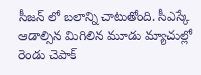సీజన్ లో బలాన్ని చాటుతోంది. సీఎస్కే ఆడాల్సిన మిగిలిన మూడు మ్యాచుల్లో రెండు చెపాక్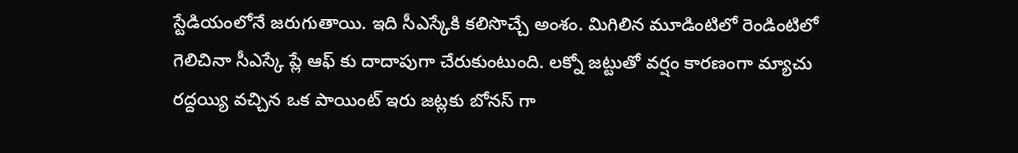స్టేడియంలోనే జరుగుతాయి. ఇది సీఎస్కేకి కలిసొచ్చే అంశం. మిగిలిన మూడింటిలో రెండింటిలో గెలిచినా సీఎస్కే ప్లే ఆఫ్ కు దాదాపుగా చేరుకుంటుంది. లక్నో జట్టుతో వర్షం కారణంగా మ్యాచు రద్దయ్యి వచ్చిన ఒక పాయింట్ ఇరు జట్లకు బోనస్ గా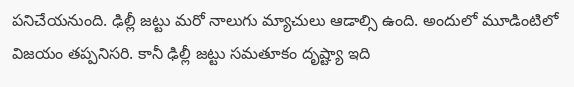పనిచేయనుంది. ఢిల్లీ జట్టు మరో నాలుగు మ్యాచులు ఆడాల్సి ఉంది. అందులో మూడింటిలో విజయం తప్పనిసరి. కానీ ఢిల్లీ జట్టు సమతూకం దృష్ట్యా ఇది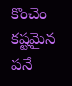కొంచెం కష్టమైన పనే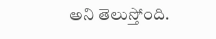అని తెలుస్తోంది.